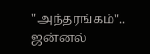"அந்தரங்கம்".. ஜன்னல்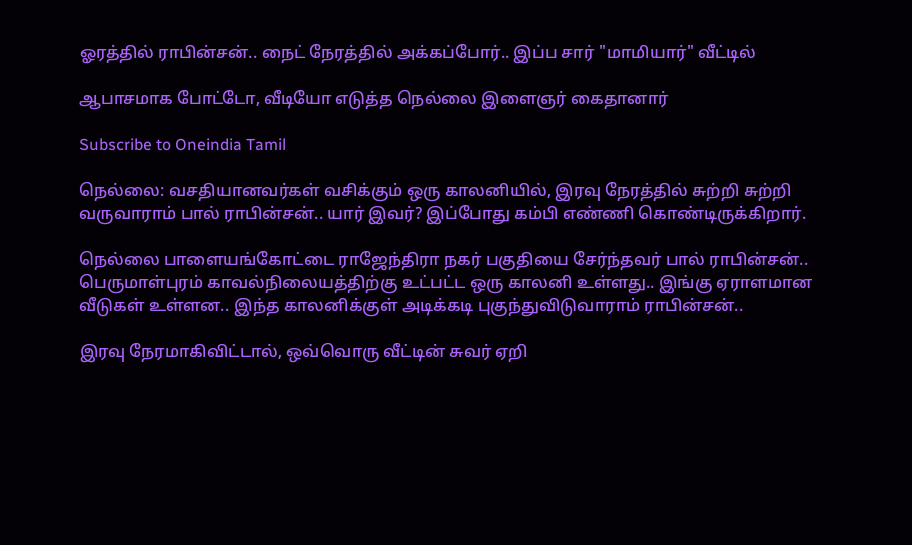ஓரத்தில் ராபின்சன்.. நைட் நேரத்தில் அக்கப்போர்.. இப்ப சார் "மாமியார்" வீட்டில்

ஆபாசமாக போட்டோ, வீடியோ எடுத்த நெல்லை இளைஞர் கைதானார்

Subscribe to Oneindia Tamil

நெல்லை: வசதியானவர்கள் வசிக்கும் ஒரு காலனியில், இரவு நேரத்தில் சுற்றி சுற்றி வருவாராம் பால் ராபின்சன்.. யார் இவர்? இப்போது கம்பி எண்ணி கொண்டிருக்கிறார்.

நெல்லை பாளையங்கோட்டை ராஜேந்திரா நகர் பகுதியை சேர்ந்தவர் பால் ராபின்சன்.. பெருமாள்புரம் காவல்நிலையத்திற்கு உட்பட்ட ஒரு காலனி உள்ளது.. இங்கு ஏராளமான வீடுகள் உள்ளன.. இந்த காலனிக்குள் அடிக்கடி புகுந்துவிடுவாராம் ராபின்சன்..

இரவு நேரமாகிவிட்டால், ஒவ்வொரு வீட்டின் சுவர் ஏறி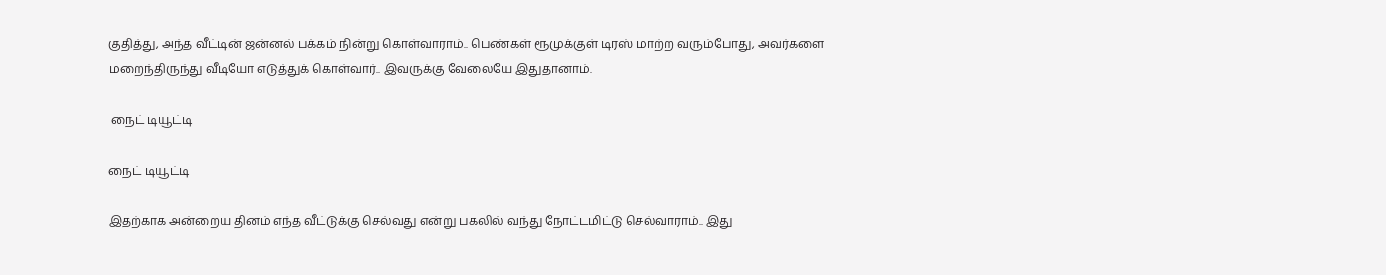குதித்து, அந்த வீட்டின் ஜன்னல் பக்கம் நின்று கொள்வாராம்.. பெண்கள் ரூமுக்குள் டிரஸ் மாற்ற வரும்போது, அவர்களை மறைந்திருந்து வீடியோ எடுத்துக் கொள்வார்.. இவருக்கு வேலையே இதுதானாம்.

 நைட் டியூட்டி

நைட் டியூட்டி

இதற்காக அன்றைய தினம் எந்த வீட்டுக்கு செல்வது என்று பகலில் வந்து நோட்டமிட்டு செல்வாராம்.. இது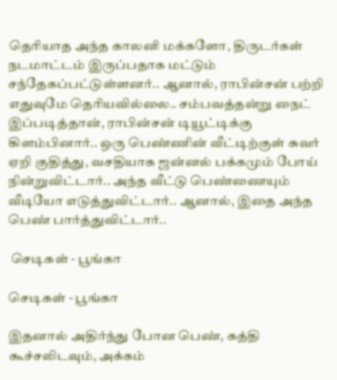தெரியாத அந்த காலனி மக்களோ, திருடர்கள் நடமாட்டம் இருப்பதாக மட்டும் சந்தேகப்பட்டுள்ளனர்.. ஆனால், ராபின்சன் பற்றி எதுவுமே தெரியவில்லை.. சம்பவத்தன்று நைட் இப்படித்தான், ராபின்சன் டியூட்டிக்கு கிளம்பினார்.. ஒரு பெண்ணின் வீட்டிற்குள் சுவர் ஏறி குதித்து, வசதியாக ஜன்னல் பக்கமும் போய் நின்றுவிட்டார்.. அந்த வீட்டு பெண்ணையும் வீடியோ எடுத்துவிட்டார்.. ஆனால், இதை அந்த பெண் பார்த்துவிட்டார்..

 செடிகள் - பூங்கா

செடிகள் - பூங்கா

இதனால் அதிர்ந்து போன பெண், கத்தி கூச்சலிடவும், அக்கம்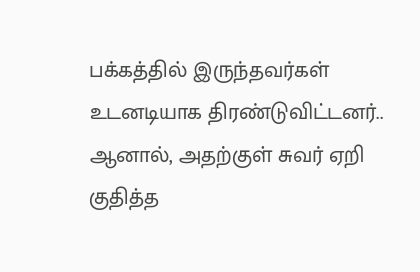பக்கத்தில் இருந்தவர்கள் உடனடியாக திரண்டுவிட்டனர்.. ஆனால், அதற்குள் சுவர் ஏறி குதித்த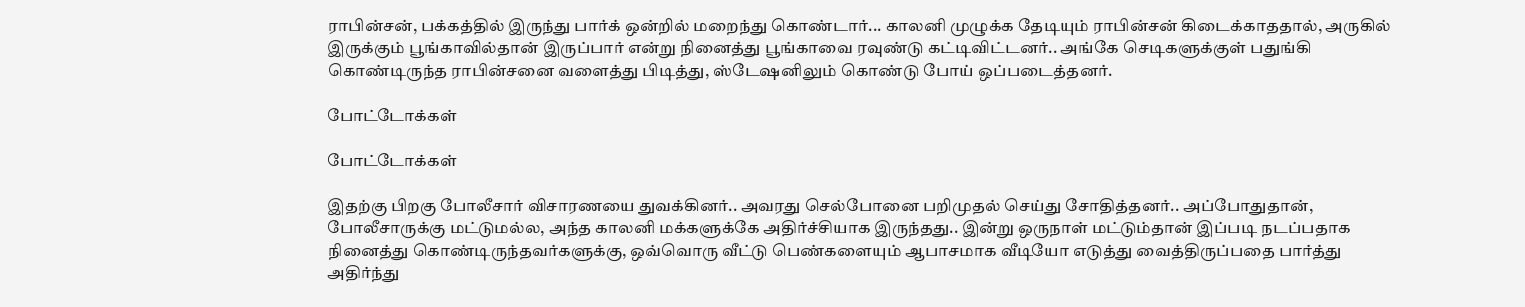ராபின்சன், பக்கத்தில் இருந்து பார்க் ஒன்றில் மறைந்து கொண்டார்... காலனி முழுக்க தேடியும் ராபின்சன் கிடைக்காததால், அருகில் இருக்கும் பூங்காவில்தான் இருப்பார் என்று நினைத்து பூங்காவை ரவுண்டு கட்டிவிட்டனர்.. அங்கே செடிகளுக்குள் பதுங்கி கொண்டிருந்த ராபின்சனை வளைத்து பிடித்து, ஸ்டேஷனிலும் கொண்டு போய் ஒப்படைத்தனர்.

போட்டோக்கள்

போட்டோக்கள்

இதற்கு பிறகு போலீசார் விசாரணயை துவக்கினர்.. அவரது செல்போனை பறிமுதல் செய்து சோதித்தனர்.. அப்போதுதான், போலீசாருக்கு மட்டுமல்ல, அந்த காலனி மக்களுக்கே அதிர்ச்சியாக இருந்தது.. இன்று ஒருநாள் மட்டும்தான் இப்படி நடப்பதாக நினைத்து கொண்டிருந்தவர்களுக்கு, ஒவ்வொரு வீட்டு பெண்களையும் ஆபாசமாக வீடியோ எடுத்து வைத்திருப்பதை பார்த்து அதிர்ந்து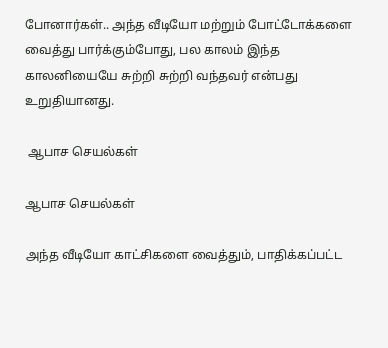போனார்கள்.. அந்த வீடியோ மற்றும் போட்டோக்களை வைத்து பார்க்கும்போது, பல காலம் இந்த காலனியையே சுற்றி சுற்றி வந்தவர் என்பது உறுதியானது.

 ஆபாச செயல்கள்

ஆபாச செயல்கள்

அந்த வீடியோ காட்சிகளை வைத்தும், பாதிக்கப்பட்ட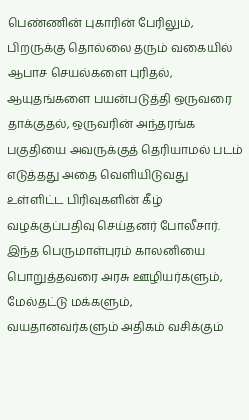பெண்ணின் புகாரின் பேரிலும், பிறருக்கு தொல்லை தரும் வகையில் ஆபாச செயல்களை புரிதல், ஆயுதங்களை பயன்படுத்தி ஒருவரை தாக்குதல், ஒருவரின் அந்தரங்க பகுதியை அவருக்குத் தெரியாமல் படம் எடுத்தது அதை வெளியிடுவது உள்ளிட்ட பிரிவுகளின் கீழ் வழக்குப்பதிவு செய்தனர் போலீசார். இந்த பெருமாள்புரம் காலனியை பொறுத்தவரை அரசு ஊழியர்களும், மேல்தட்டு மக்களும், வயதானவர்களும் அதிகம் வசிக்கும்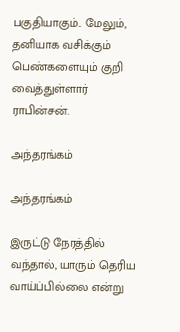பகுதியாகும்.. மேலும், தனியாக வசிக்கும் பெண்களையும் குறி வைத்துள்ளார் ராபின்சன்.

அந்தரங்கம்

அந்தரங்கம்

இருட்டு நேரத்தில் வந்தால், யாரும் தெரிய வாய்ப்பில்லை என்று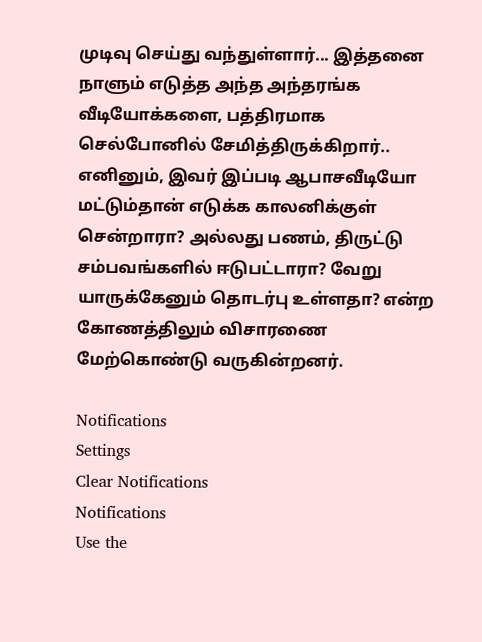முடிவு செய்து வந்துள்ளார்... இத்தனை நாளும் எடுத்த அந்த அந்தரங்க வீடியோக்களை, பத்திரமாக செல்போனில் சேமித்திருக்கிறார்.. எனினும், இவர் இப்படி ஆபாசவீடியோ மட்டும்தான் எடுக்க காலனிக்குள் சென்றாரா? அல்லது பணம், திருட்டு சம்பவங்களில் ஈடுபட்டாரா? வேறு யாருக்கேனும் தொடர்பு உள்ளதா? என்ற கோணத்திலும் விசாரணை மேற்கொண்டு வருகின்றனர்.

Notifications
Settings
Clear Notifications
Notifications
Use the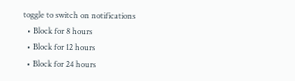toggle to switch on notifications
  • Block for 8 hours
  • Block for 12 hours
  • Block for 24 hours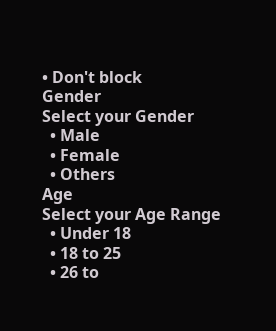• Don't block
Gender
Select your Gender
  • Male
  • Female
  • Others
Age
Select your Age Range
  • Under 18
  • 18 to 25
  • 26 to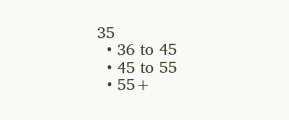35
  • 36 to 45
  • 45 to 55
  • 55+